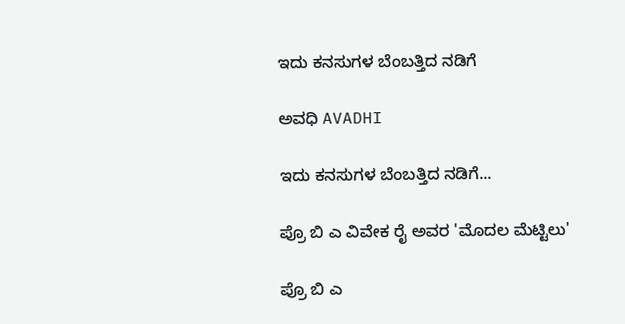ಇದು ಕನಸುಗಳ ಬೆಂಬತ್ತಿದ ನಡಿಗೆ‍

ಅವಧಿ AVADHI

ಇದು ಕನಸುಗಳ ಬೆಂಬತ್ತಿದ ನಡಿಗೆ...

ಪ್ರೊ ಬಿ ಎ ವಿವೇಕ ರೈ ಅವರ 'ಮೊದಲ ಮೆಟ್ಟಿಲು'

ಪ್ರೊ ಬಿ ಎ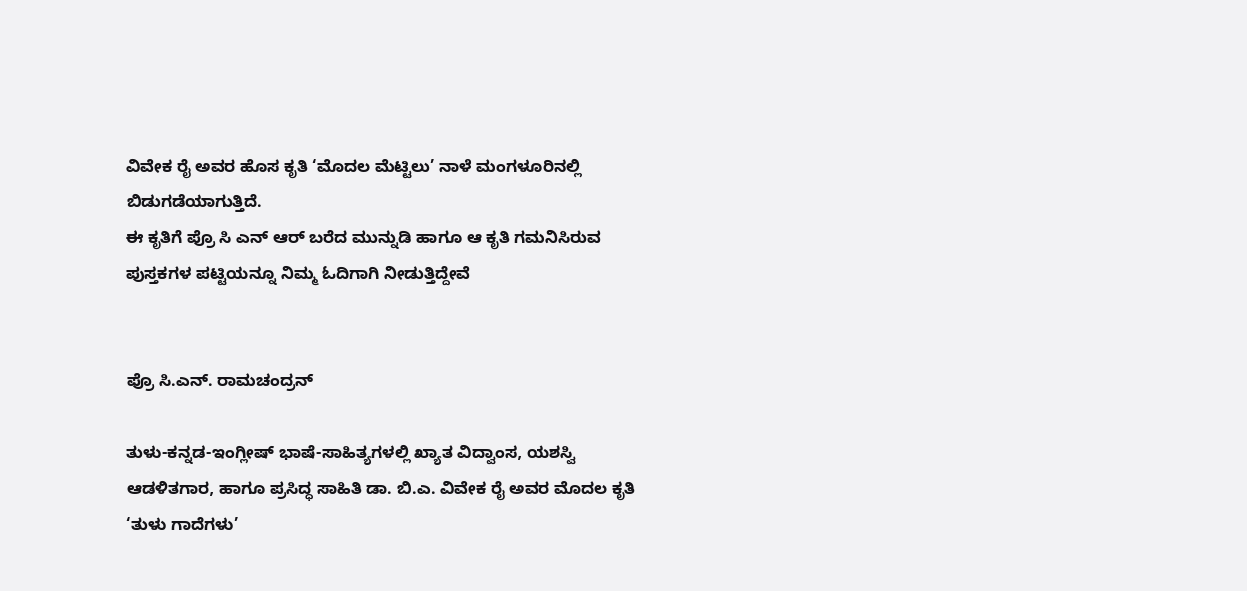ವಿವೇಕ ರೈ ಅವರ ಹೊಸ ಕೃತಿ ‘ಮೊದಲ ಮೆಟ್ಟಿಲು’ ನಾಳೆ ಮಂಗಳೂರಿನಲ್ಲಿ ಬಿಡುಗಡೆಯಾಗುತ್ತಿದೆ.
ಈ ಕೃತಿಗೆ ಪ್ರೊ ಸಿ ಎನ್ ಆರ್ ಬರೆದ ಮುನ್ನುಡಿ ಹಾಗೂ ಆ ಕೃತಿ ಗಮನಿಸಿರುವ ಪುಸ್ತಕಗಳ ಪಟ್ಟಿಯನ್ನೂ ನಿಮ್ಮ ಓದಿಗಾಗಿ ನೀಡುತ್ತಿದ್ದೇವೆ


ಪ್ರೊ ಸಿ.ಎನ್. ರಾಮಚಂದ್ರನ್

ತುಳು-ಕನ್ನಡ-ಇಂಗ್ಲೀಷ್ ಭಾಷೆ-ಸಾಹಿತ್ಯಗಳಲ್ಲಿ ಖ್ಯಾತ ವಿದ್ವಾಂಸ, ಯಶಸ್ವಿ ಆಡಳಿತಗಾರ, ಹಾಗೂ ಪ್ರಸಿದ್ಧ ಸಾಹಿತಿ ಡಾ. ಬಿ.ಎ. ವಿವೇಕ ರೈ ಅವರ ಮೊದಲ ಕೃತಿ ‘ತುಳು ಗಾದೆಗಳು’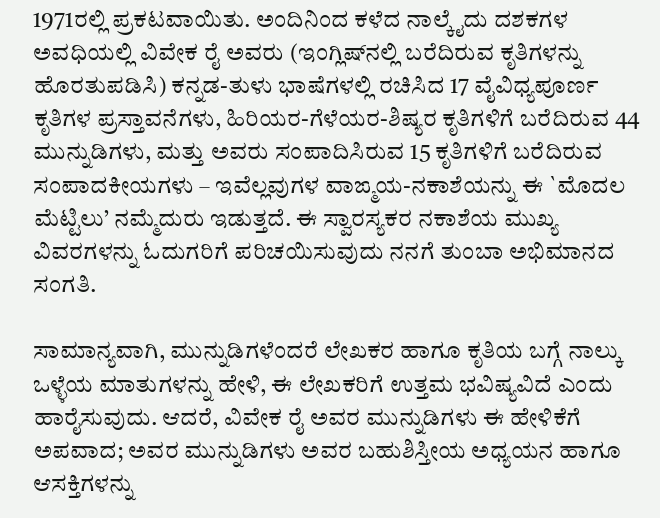1971ರಲ್ಲಿ ಪ್ರಕಟವಾಯಿತು. ಅಂದಿನಿಂದ ಕಳೆದ ನಾಲ್ಕೈದು ದಶಕಗಳ ಅವಧಿಯಲ್ಲಿ ವಿವೇಕ ರೈ ಅವರು (ಇಂಗ್ಲಿಷ್‍ನಲ್ಲಿ ಬರೆದಿರುವ ಕೃತಿಗಳನ್ನು ಹೊರತುಪಡಿಸಿ) ಕನ್ನಡ-ತುಳು ಭಾಷೆಗಳಲ್ಲಿ ರಚಿಸಿದ 17 ವೈವಿಧ್ಯಪೂರ್ಣ ಕೃತಿಗಳ ಪ್ರಸ್ತಾವನೆಗಳು, ಹಿರಿಯರ-ಗೆಳೆಯರ-ಶಿಷ್ಯರ ಕೃತಿಗಳಿಗೆ ಬರೆದಿರುವ 44 ಮುನ್ನುಡಿಗಳು, ಮತ್ತು ಅವರು ಸಂಪಾದಿಸಿರುವ 15 ಕೃತಿಗಳಿಗೆ ಬರೆದಿರುವ ಸಂಪಾದಕೀಯಗಳು – ಇವೆಲ್ಲವುಗಳ ವಾಙ್ಮಯ-ನಕಾಶೆಯನ್ನು ಈ `ಮೊದಲ ಮೆಟ್ಟಿಲು’ ನಮ್ಮೆದುರು ಇಡುತ್ತದೆ. ಈ ಸ್ವಾರಸ್ಯಕರ ನಕಾಶೆಯ ಮುಖ್ಯ ವಿವರಗಳನ್ನು ಓದುಗರಿಗೆ ಪರಿಚಯಿಸುವುದು ನನಗೆ ತುಂಬಾ ಅಭಿಮಾನದ ಸಂಗತಿ.

ಸಾಮಾನ್ಯವಾಗಿ, ಮುನ್ನುಡಿಗಳೆಂದರೆ ಲೇಖಕರ ಹಾಗೂ ಕೃತಿಯ ಬಗ್ಗೆ ನಾಲ್ಕು ಒಳ್ಳೆಯ ಮಾತುಗಳನ್ನು ಹೇಳಿ, ಈ ಲೇಖಕರಿಗೆ ಉತ್ತಮ ಭವಿಷ್ಯವಿದೆ ಎಂದು ಹಾರೈಸುವುದು. ಆದರೆ, ವಿವೇಕ ರೈ ಅವರ ಮುನ್ನುಡಿಗಳು ಈ ಹೇಳಿಕೆಗೆ ಅಪವಾದ; ಅವರ ಮುನ್ನುಡಿಗಳು ಅವರ ಬಹುಶಿಸ್ತೀಯ ಅಧ್ಯಯನ ಹಾಗೂ ಆಸಕ್ತಿಗಳನ್ನು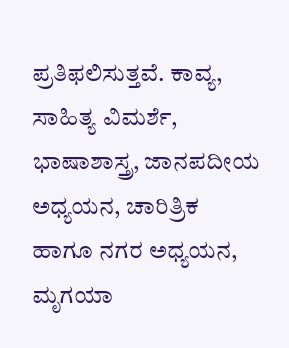ಪ್ರತಿಫಲಿಸುತ್ತವೆ. ಕಾವ್ಯ, ಸಾಹಿತ್ಯ ವಿಮರ್ಶೆ, ಭಾಷಾಶಾಸ್ತ್ರ, ಜಾನಪದೀಯ ಅಧ್ಯಯನ, ಚಾರಿತ್ರಿಕ ಹಾಗೂ ನಗರ ಅಧ್ಯಯನ, ಮೃಗಯಾ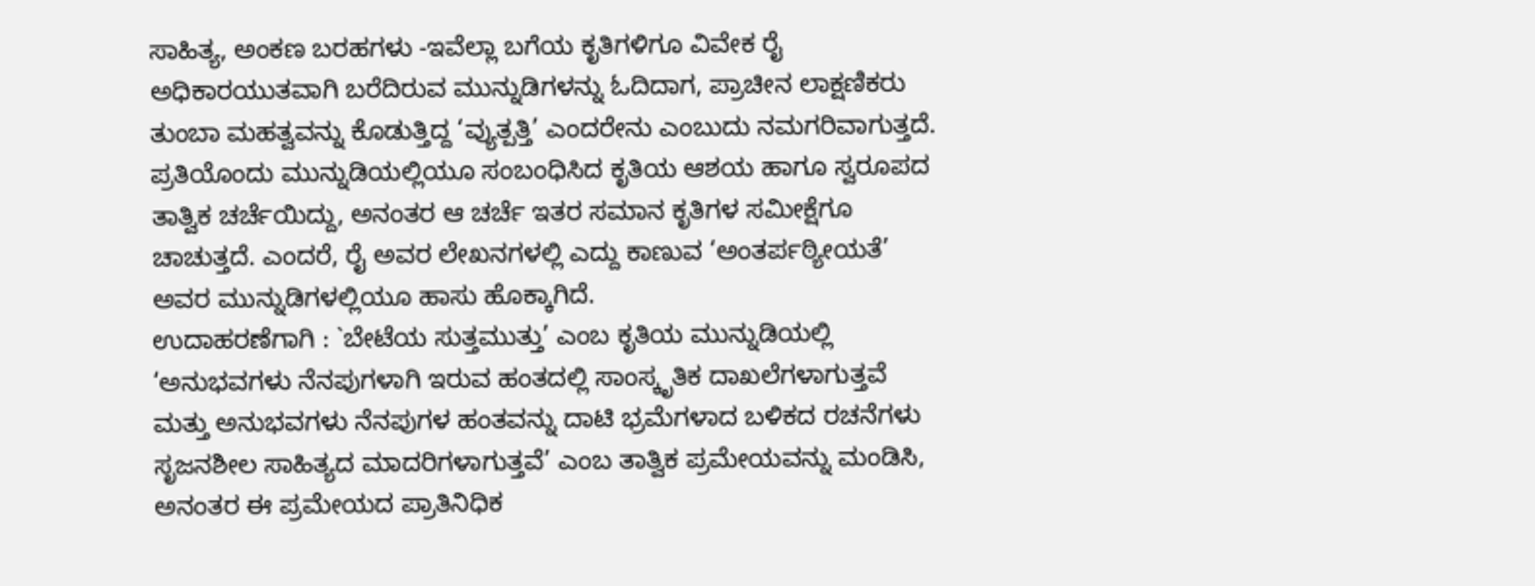ಸಾಹಿತ್ಯ, ಅಂಕಣ ಬರಹಗಳು -ಇವೆಲ್ಲಾ ಬಗೆಯ ಕೃತಿಗಳಿಗೂ ವಿವೇಕ ರೈ ಅಧಿಕಾರಯುತವಾಗಿ ಬರೆದಿರುವ ಮುನ್ನುಡಿಗಳನ್ನು ಓದಿದಾಗ, ಪ್ರಾಚೀನ ಲಾಕ್ಷಣಿಕರು ತುಂಬಾ ಮಹತ್ವವನ್ನು ಕೊಡುತ್ತಿದ್ದ ‘ವ್ಯುತ್ಪತ್ತಿ’ ಎಂದರೇನು ಎಂಬುದು ನಮಗರಿವಾಗುತ್ತದೆ.
ಪ್ರತಿಯೊಂದು ಮುನ್ನುಡಿಯಲ್ಲಿಯೂ ಸಂಬಂಧಿಸಿದ ಕೃತಿಯ ಆಶಯ ಹಾಗೂ ಸ್ವರೂಪದ ತಾತ್ವಿಕ ಚರ್ಚೆಯಿದ್ದು, ಅನಂತರ ಆ ಚರ್ಚೆ ಇತರ ಸಮಾನ ಕೃತಿಗಳ ಸಮೀಕ್ಷೆಗೂ ಚಾಚುತ್ತದೆ. ಎಂದರೆ, ರೈ ಅವರ ಲೇಖನಗಳಲ್ಲಿ ಎದ್ದು ಕಾಣುವ ‘ಅಂತರ್ಪಠ್ಯೀಯತೆ’ ಅವರ ಮುನ್ನುಡಿಗಳಲ್ಲಿಯೂ ಹಾಸು ಹೊಕ್ಕಾಗಿದೆ.
ಉದಾಹರಣೆಗಾಗಿ : `ಬೇಟೆಯ ಸುತ್ತಮುತ್ತು’ ಎಂಬ ಕೃತಿಯ ಮುನ್ನುಡಿಯಲ್ಲಿ ‘ಅನುಭವಗಳು ನೆನಪುಗಳಾಗಿ ಇರುವ ಹಂತದಲ್ಲಿ ಸಾಂಸ್ಕೃತಿಕ ದಾಖಲೆಗಳಾಗುತ್ತವೆ ಮತ್ತು ಅನುಭವಗಳು ನೆನಪುಗಳ ಹಂತವನ್ನು ದಾಟಿ ಭ್ರಮೆಗಳಾದ ಬಳಿಕದ ರಚನೆಗಳು ಸೃಜನಶೀಲ ಸಾಹಿತ್ಯದ ಮಾದರಿಗಳಾಗುತ್ತವೆ’ ಎಂಬ ತಾತ್ವಿಕ ಪ್ರಮೇಯವನ್ನು ಮಂಡಿಸಿ, ಅನಂತರ ಈ ಪ್ರಮೇಯದ ಪ್ರಾತಿನಿಧಿಕ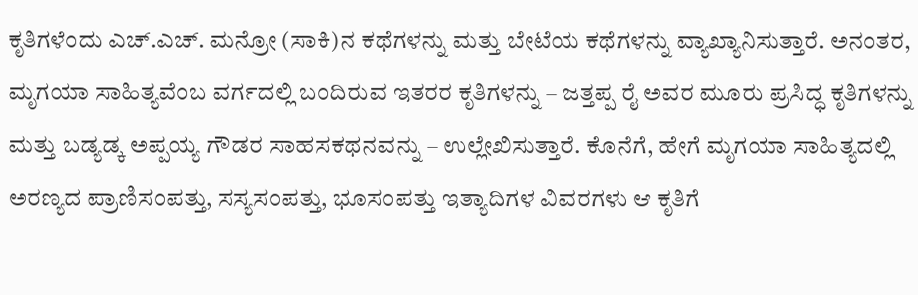ಕೃತಿಗಳೆಂದು ಎಚ್.ಎಚ್. ಮನ್ರೋ (ಸಾಕಿ)ನ ಕಥೆಗಳನ್ನು ಮತ್ತು ಬೇಟೆಯ ಕಥೆಗಳನ್ನು ವ್ಯಾಖ್ಯಾನಿಸುತ್ತಾರೆ. ಅನಂತರ, ಮೃಗಯಾ ಸಾಹಿತ್ಯವೆಂಬ ವರ್ಗದಲ್ಲಿ ಬಂದಿರುವ ಇತರರ ಕೃತಿಗಳನ್ನು – ಜತ್ತಪ್ಪ ರೈ ಅವರ ಮೂರು ಪ್ರಸಿದ್ಧ ಕೃತಿಗಳನ್ನು ಮತ್ತು ಬಡ್ಯಡ್ಕ ಅಪ್ಪಯ್ಯ ಗೌಡರ ಸಾಹಸಕಥನವನ್ನು – ಉಲ್ಲೇಖಿಸುತ್ತಾರೆ. ಕೊನೆಗೆ, ಹೇಗೆ ಮೃಗಯಾ ಸಾಹಿತ್ಯದಲ್ಲಿ ಅರಣ್ಯದ ಪ್ರಾಣಿಸಂಪತ್ತು, ಸಸ್ಯಸಂಪತ್ತು, ಭೂಸಂಪತ್ತು ಇತ್ಯಾದಿಗಳ ವಿವರಗಳು ಆ ಕೃತಿಗೆ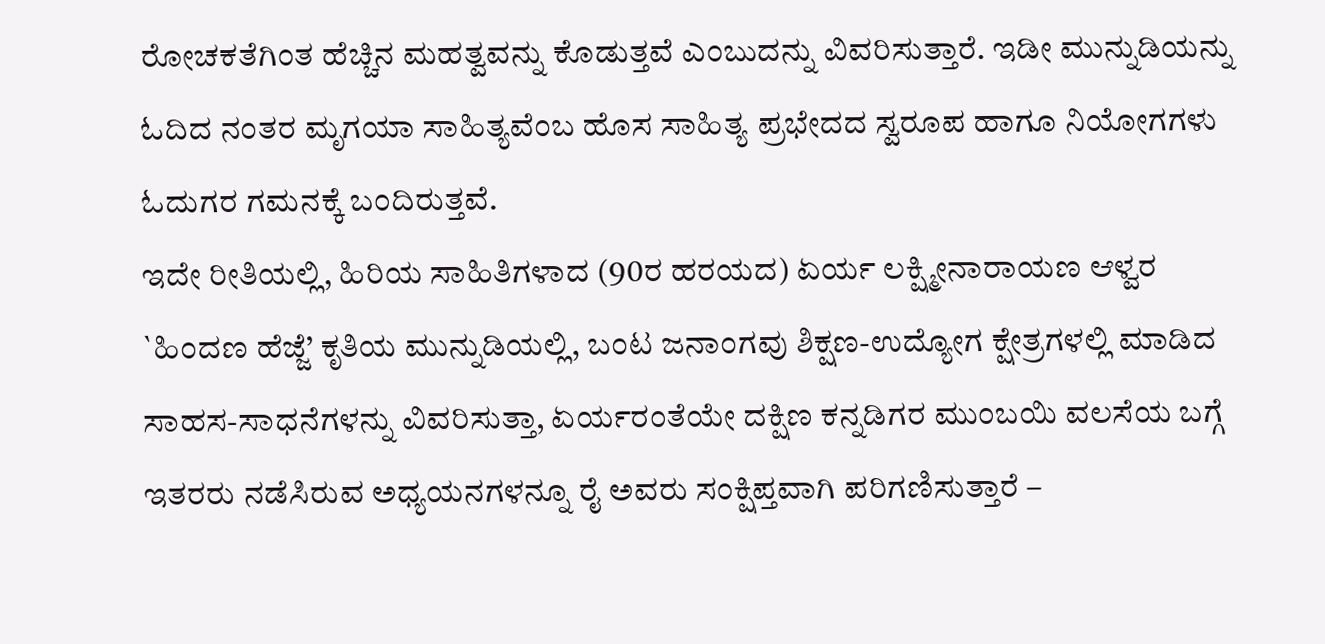ರೋಚಕತೆಗಿಂತ ಹೆಚ್ಚಿನ ಮಹತ್ವವನ್ನು ಕೊಡುತ್ತವೆ ಎಂಬುದನ್ನು ವಿವರಿಸುತ್ತಾರೆ. ಇಡೀ ಮುನ್ನುಡಿಯನ್ನು ಓದಿದ ನಂತರ ಮೃಗಯಾ ಸಾಹಿತ್ಯವೆಂಬ ಹೊಸ ಸಾಹಿತ್ಯ ಪ್ರಭೇದದ ಸ್ವರೂಪ ಹಾಗೂ ನಿಯೋಗಗಳು ಓದುಗರ ಗಮನಕ್ಕೆ ಬಂದಿರುತ್ತವೆ.
ಇದೇ ರೀತಿಯಲ್ಲಿ, ಹಿರಿಯ ಸಾಹಿತಿಗಳಾದ (90ರ ಹರಯದ) ಏರ್ಯ ಲಕ್ಷ್ಮೀನಾರಾಯಣ ಆಳ್ವರ `ಹಿಂದಣ ಹೆಜ್ಜೆ’ ಕೃತಿಯ ಮುನ್ನುಡಿಯಲ್ಲಿ, ಬಂಟ ಜನಾಂಗವು ಶಿಕ್ಷಣ-ಉದ್ಯೋಗ ಕ್ಷೇತ್ರಗಳಲ್ಲಿ ಮಾಡಿದ ಸಾಹಸ-ಸಾಧನೆಗಳನ್ನು ವಿವರಿಸುತ್ತಾ, ಏರ್ಯರಂತೆಯೇ ದಕ್ಷಿಣ ಕನ್ನಡಿಗರ ಮುಂಬಯಿ ವಲಸೆಯ ಬಗ್ಗೆ ಇತರರು ನಡೆಸಿರುವ ಅಧ್ಯಯನಗಳನ್ನೂ ರೈ ಅವರು ಸಂಕ್ಷಿಪ್ತವಾಗಿ ಪರಿಗಣಿಸುತ್ತಾರೆ –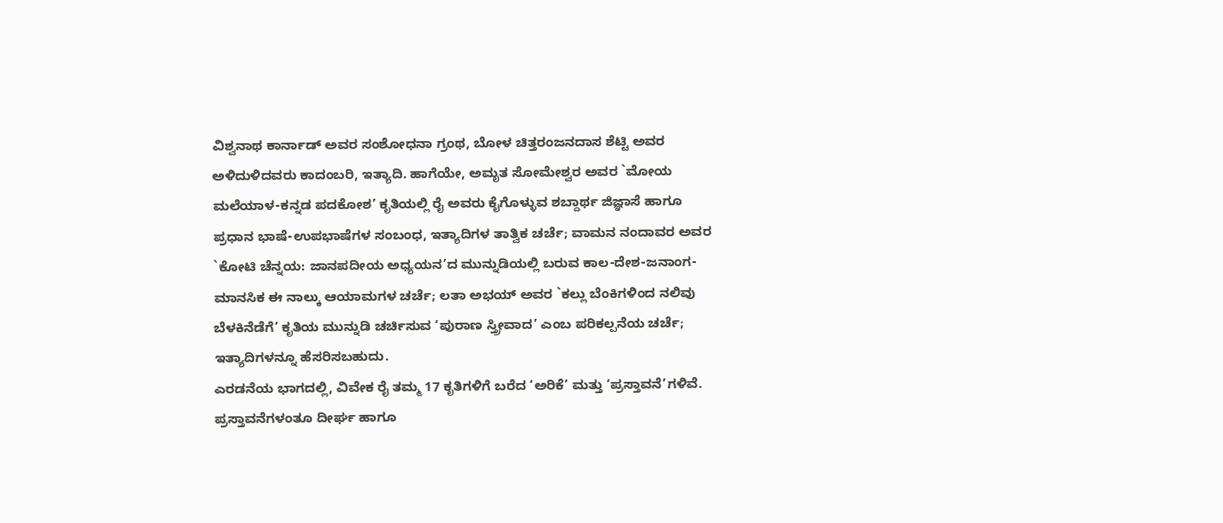ವಿಶ್ವನಾಥ ಕಾರ್ನಾಡ್ ಅವರ ಸಂಶೋಧನಾ ಗ್ರಂಥ, ಬೋಳ ಚಿತ್ತರಂಜನದಾಸ ಶೆಟ್ಟಿ ಅವರ ಅಳಿದುಳಿದವರು ಕಾದಂಬರಿ, ಇತ್ಯಾದಿ. ಹಾಗೆಯೇ, ಅಮೃತ ಸೋಮೇಶ್ವರ ಅವರ `ಮೋಯ ಮಲೆಯಾಳ-ಕನ್ನಡ ಪದಕೋಶ’ ಕೃತಿಯಲ್ಲಿ ರೈ ಅವರು ಕೈಗೊಳ್ಳುವ ಶಬ್ದಾರ್ಥ ಜಿಜ್ಞಾಸೆ ಹಾಗೂ ಪ್ರಧಾನ ಭಾಷೆ-ಉಪಭಾಷೆಗಳ ಸಂಬಂಧ, ಇತ್ಯಾದಿಗಳ ತಾತ್ವಿಕ ಚರ್ಚೆ; ವಾಮನ ನಂದಾವರ ಅವರ `ಕೋಟಿ ಚೆನ್ನಯ: ಜಾನಪದೀಯ ಅಧ್ಯಯನ’ದ ಮುನ್ನುಡಿಯಲ್ಲಿ ಬರುವ ಕಾಲ-ದೇಶ-ಜನಾಂಗ-ಮಾನಸಿಕ ಈ ನಾಲ್ಕು ಆಯಾಮಗಳ ಚರ್ಚೆ; ಲತಾ ಅಭಯ್ ಅವರ `ಕಲ್ಲು ಬೆಂಕಿಗಳಿಂದ ನಲಿವು ಬೆಳಕಿನೆಡೆಗೆ’ ಕೃತಿಯ ಮುನ್ನುಡಿ ಚರ್ಚಿಸುವ ‘ಪುರಾಣ ಸ್ತ್ರೀವಾದ’ ಎಂಬ ಪರಿಕಲ್ಪನೆಯ ಚರ್ಚೆ; ಇತ್ಯಾದಿಗಳನ್ನೂ ಹೆಸರಿಸಬಹುದು.
ಎರಡನೆಯ ಭಾಗದಲ್ಲಿ, ವಿವೇಕ ರೈ ತಮ್ಮ 17 ಕೃತಿಗಳಿಗೆ ಬರೆದ ‘ಅರಿಕೆ’ ಮತ್ತು ‘ಪ್ರಸ್ತಾವನೆ’ಗಳಿವೆ. ಪ್ರಸ್ತಾವನೆಗಳಂತೂ ದೀರ್ಘ ಹಾಗೂ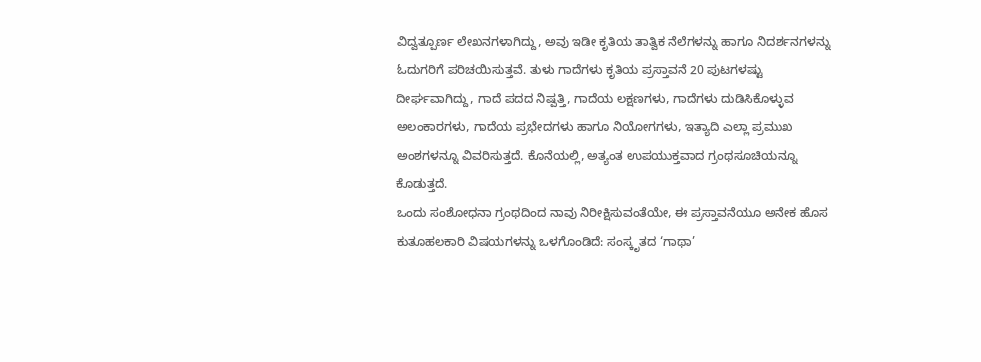ವಿದ್ವತ್ಪೂರ್ಣ ಲೇಖನಗಳಾಗಿದ್ದು, ಅವು ಇಡೀ ಕೃತಿಯ ತಾತ್ವಿಕ ನೆಲೆಗಳನ್ನು ಹಾಗೂ ನಿದರ್ಶನಗಳನ್ನು ಓದುಗರಿಗೆ ಪರಿಚಯಿಸುತ್ತವೆ. ತುಳು ಗಾದೆಗಳು ಕೃತಿಯ ಪ್ರಸ್ತಾವನೆ 20 ಪುಟಗಳಷ್ಟು ದೀರ್ಘವಾಗಿದ್ದು, ಗಾದೆ ಪದದ ನಿಷ್ಪತ್ತಿ, ಗಾದೆಯ ಲಕ್ಷಣಗಳು, ಗಾದೆಗಳು ದುಡಿಸಿಕೊಳ್ಳುವ ಅಲಂಕಾರಗಳು, ಗಾದೆಯ ಪ್ರಭೇದಗಳು ಹಾಗೂ ನಿಯೋಗಗಳು, ಇತ್ಯಾದಿ ಎಲ್ಲಾ ಪ್ರಮುಖ ಅಂಶಗಳನ್ನೂ ವಿವರಿಸುತ್ತದೆ. ಕೊನೆಯಲ್ಲಿ, ಅತ್ಯಂತ ಉಪಯುಕ್ತವಾದ ಗ್ರಂಥಸೂಚಿಯನ್ನೂ ಕೊಡುತ್ತದೆ.
ಒಂದು ಸಂಶೋಧನಾ ಗ್ರಂಥದಿಂದ ನಾವು ನಿರೀಕ್ಷಿಸುವಂತೆಯೇ, ಈ ಪ್ರಸ್ತಾವನೆಯೂ ಅನೇಕ ಹೊಸ ಕುತೂಹಲಕಾರಿ ವಿಷಯಗಳನ್ನು ಒಳಗೊಂಡಿದೆ: ಸಂಸ್ಕೃತದ ‘ಗಾಥಾ’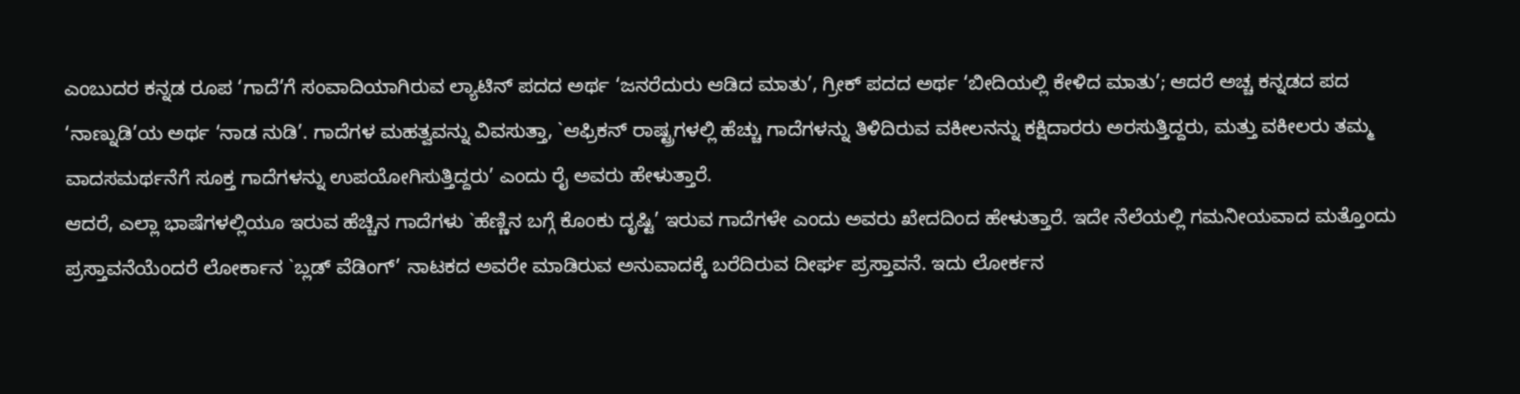ಎಂಬುದರ ಕನ್ನಡ ರೂಪ ‘ಗಾದೆ’ಗೆ ಸಂವಾದಿಯಾಗಿರುವ ಲ್ಯಾಟಿನ್ ಪದದ ಅರ್ಥ ‘ಜನರೆದುರು ಆಡಿದ ಮಾತು’, ಗ್ರೀಕ್ ಪದದ ಅರ್ಥ ‘ಬೀದಿಯಲ್ಲಿ ಕೇಳಿದ ಮಾತು’; ಆದರೆ ಅಚ್ಚ ಕನ್ನಡದ ಪದ ‘ನಾಣ್ನುಡಿ’ಯ ಅರ್ಥ ‘ನಾಡ ನುಡಿ’. ಗಾದೆಗಳ ಮಹತ್ವವನ್ನು ವಿವಸುತ್ತಾ, `ಆಫ್ರಿಕನ್ ರಾಷ್ಟ್ರಗಳಲ್ಲಿ ಹೆಚ್ಚು ಗಾದೆಗಳನ್ನು ತಿಳಿದಿರುವ ವಕೀಲನನ್ನು ಕಕ್ಷಿದಾರರು ಅರಸುತ್ತಿದ್ದರು, ಮತ್ತು ವಕೀಲರು ತಮ್ಮ ವಾದಸಮರ್ಥನೆಗೆ ಸೂಕ್ತ ಗಾದೆಗಳನ್ನು ಉಪಯೋಗಿಸುತ್ತಿದ್ದರು’ ಎಂದು ರೈ ಅವರು ಹೇಳುತ್ತಾರೆ.
ಆದರೆ, ಎಲ್ಲಾ ಭಾಷೆಗಳಲ್ಲಿಯೂ ಇರುವ ಹೆಚ್ಚಿನ ಗಾದೆಗಳು `ಹೆಣ್ಣಿನ ಬಗ್ಗೆ ಕೊಂಕು ದೃಷ್ಟಿ’ ಇರುವ ಗಾದೆಗಳೇ ಎಂದು ಅವರು ಖೇದದಿಂದ ಹೇಳುತ್ತಾರೆ. ಇದೇ ನೆಲೆಯಲ್ಲಿ ಗಮನೀಯವಾದ ಮತ್ತೊಂದು ಪ್ರಸ್ತಾವನೆಯೆಂದರೆ ಲೋರ್ಕಾನ `ಬ್ಲಡ್ ವೆಡಿಂಗ್’ ನಾಟಕದ ಅವರೇ ಮಾಡಿರುವ ಅನುವಾದಕ್ಕೆ ಬರೆದಿರುವ ದೀರ್ಘ ಪ್ರಸ್ತಾವನೆ. ಇದು ಲೋರ್ಕನ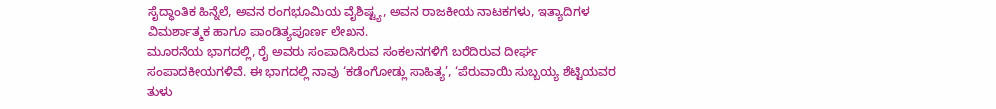ಸೈದ್ಧಾಂತಿಕ ಹಿನ್ನೆಲೆ, ಅವನ ರಂಗಭೂಮಿಯ ವೈಶಿಷ್ಟ್ಯ, ಅವನ ರಾಜಕೀಯ ನಾಟಕಗಳು, ಇತ್ಯಾದಿಗಳ ವಿಮರ್ಶಾತ್ಮಕ ಹಾಗೂ ಪಾಂಡಿತ್ಯಪೂರ್ಣ ಲೇಖನ.
ಮೂರನೆಯ ಭಾಗದಲ್ಲಿ, ರೈ ಅವರು ಸಂಪಾದಿಸಿರುವ ಸಂಕಲನಗಳಿಗೆ ಬರೆದಿರುವ ದೀರ್ಘ ಸಂಪಾದಕೀಯಗಳಿವೆ. ಈ ಭಾಗದಲ್ಲಿ ನಾವು ‘ಕಡೆಂಗೋಡ್ಲು ಸಾಹಿತ್ಯ’, ‘ಪೆರುವಾಯಿ ಸುಬ್ಬಯ್ಯ ಶೆಟ್ಟಿಯವರ ತುಳು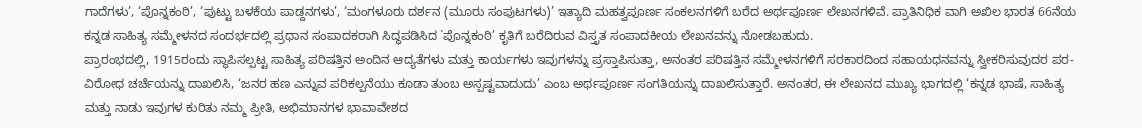ಗಾದೆಗಳು’, ‘ಪೊನ್ನಕಂಠಿ’, ‘ಪುಟ್ಟು ಬಳಕೆಯ ಪಾಡ್ದನಗಳು’, ‘ಮಂಗಳೂರು ದರ್ಶನ (ಮೂರು ಸಂಪುಟಗಳು)’ ಇತ್ಯಾದಿ ಮಹತ್ವಪೂರ್ಣ ಸಂಕಲನಗಳಿಗೆ ಬರೆದ ಅರ್ಥಪೂರ್ಣ ಲೇಖನಗಳಿವೆ. ಪ್ರಾತಿನಿಧಿಕ ವಾಗಿ ಅಖಿಲ ಭಾರತ 66ನೆಯ ಕನ್ನಡ ಸಾಹಿತ್ಯ ಸಮ್ಮೇಳನದ ಸಂದರ್ಭದಲ್ಲಿ ಪ್ರಧಾನ ಸಂಪಾದಕರಾಗಿ ಸಿದ್ಧಪಡಿಸಿದ `ಪೊನ್ನಕಂಠಿ’ ಕೃತಿಗೆ ಬರೆದಿರುವ ವಿಸ್ತೃತ ಸಂಪಾದಕೀಯ ಲೇಖನವನ್ನು ನೋಡಬಹುದು.
ಪ್ರಾರಂಭದಲ್ಲಿ, 1915ರಂದು ಸ್ಥಾಪಿಸಲ್ಪಟ್ಟ ಸಾಹಿತ್ಯ ಪರಿಷತ್ತಿನ ಅಂದಿನ ಆದ್ಯತೆಗಳು ಮತ್ತು ಕಾರ್ಯಗಳು ಇವುಗಳನ್ನು ಪ್ರಸ್ತಾಪಿಸುತ್ತಾ, ಅನಂತರ ಪರಿಷತ್ತಿನ ಸಮ್ಮೇಳನಗಳಿಗೆ ಸರಕಾರದಿಂದ ಸಹಾಯಧನವನ್ನು ಸ್ವೀಕರಿಸುವುದರ ಪರ-ವಿರೋಧ ಚರ್ಚೆಯನ್ನು ದಾಖಲಿಸಿ, ‘ಜನರ ಹಣ ಎನ್ನುವ ಪರಿಕಲ್ಪನೆಯು ಕೂಡಾ ತುಂಬ ಅಸ್ಪಷ್ಟವಾದುದು’ ಎಂಬ ಅರ್ಥಪೂರ್ಣ ಸಂಗತಿಯನ್ನು ದಾಖಲಿಸುತ್ತಾರೆ. ಅನಂತರ, ಈ ಲೇಖನದ ಮುಖ್ಯ ಭಾಗದಲ್ಲಿ ‘ಕನ್ನಡ ಭಾಷೆ, ಸಾಹಿತ್ಯ ಮತ್ತು ನಾಡು ಇವುಗಳ ಕುರಿತು ನಮ್ಮ ಪ್ರೀತಿ, ಅಭಿಮಾನಗಳ ಭಾವಾವೇಶದ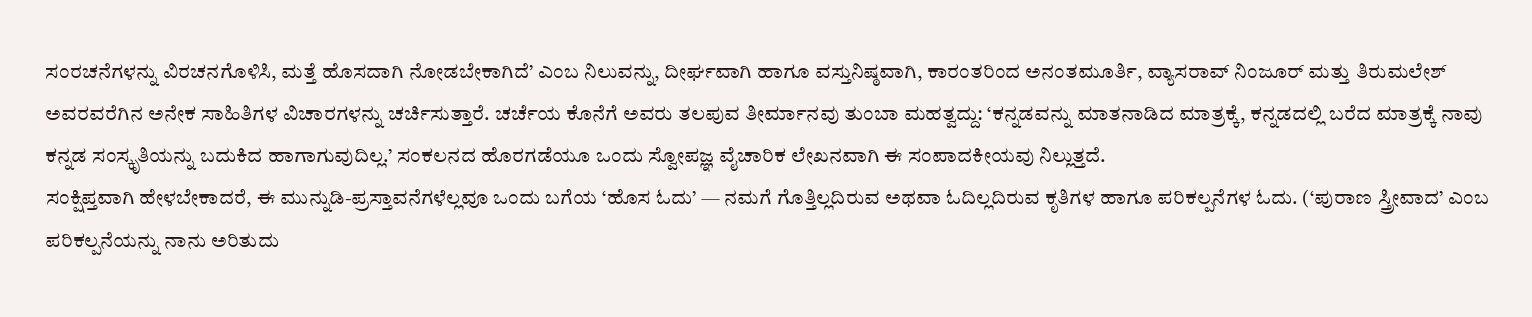ಸಂರಚನೆಗಳನ್ನು ವಿರಚನಗೊಳಿಸಿ, ಮತ್ತೆ ಹೊಸದಾಗಿ ನೋಡಬೇಕಾಗಿದೆ’ ಎಂಬ ನಿಲುವನ್ನು, ದೀರ್ಘವಾಗಿ ಹಾಗೂ ವಸ್ತುನಿಷ್ಠವಾಗಿ, ಕಾರಂತರಿಂದ ಅನಂತಮೂರ್ತಿ, ವ್ಯಾಸರಾವ್ ನಿಂಜೂರ್ ಮತ್ತು ತಿರುಮಲೇಶ್ ಅವರವರೆಗಿನ ಅನೇಕ ಸಾಹಿತಿಗಳ ವಿಚಾರಗಳನ್ನು ಚರ್ಚಿಸುತ್ತಾರೆ. ಚರ್ಚೆಯ ಕೊನೆಗೆ ಅವರು ತಲಪುವ ತೀರ್ಮಾನವು ತುಂಬಾ ಮಹತ್ವದ್ದು: ‘ಕನ್ನಡವನ್ನು ಮಾತನಾಡಿದ ಮಾತ್ರಕ್ಕೆ, ಕನ್ನಡದಲ್ಲಿ ಬರೆದ ಮಾತ್ರಕ್ಕೆ ನಾವು ಕನ್ನಡ ಸಂಸ್ಕೃತಿಯನ್ನು ಬದುಕಿದ ಹಾಗಾಗುವುದಿಲ್ಲ.’ ಸಂಕಲನದ ಹೊರಗಡೆಯೂ ಒಂದು ಸ್ವೋಪಜ್ಞ ವೈಚಾರಿಕ ಲೇಖನವಾಗಿ ಈ ಸಂಪಾದಕೀಯವು ನಿಲ್ಲುತ್ತದೆ.
ಸಂಕ್ಷಿಪ್ತವಾಗಿ ಹೇಳಬೇಕಾದರೆ, ಈ ಮುನ್ನುಡಿ-ಪ್ರಸ್ತಾವನೆಗಳೆಲ್ಲವೂ ಒಂದು ಬಗೆಯ ‘ಹೊಸ ಓದು’ — ನಮಗೆ ಗೊತ್ತಿಲ್ಲದಿರುವ ಅಥವಾ ಓದಿಲ್ಲದಿರುವ ಕೃತಿಗಳ ಹಾಗೂ ಪರಿಕಲ್ಪನೆಗಳ ಓದು. (‘ಪುರಾಣ ಸ್ತ್ರೀವಾದ’ ಎಂಬ ಪರಿಕಲ್ಪನೆಯನ್ನು ನಾನು ಅರಿತುದು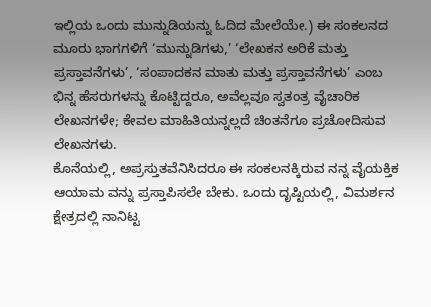ಇಲ್ಲಿಯ ಒಂದು ಮುನ್ನುಡಿಯನ್ನು ಓದಿದ ಮೇಲೆಯೇ.) ಈ ಸಂಕಲನದ ಮೂರು ಭಾಗಗಳಿಗೆ ‘ಮುನ್ನುಡಿಗಳು,’ ‘ಲೇಖಕನ ಅರಿಕೆ ಮತ್ತು ಪ್ರಸ್ತಾವನೆಗಳು’, ‘ಸಂಪಾದಕನ ಮಾತು ಮತ್ತು ಪ್ರಸ್ತಾವನೆಗಳು’ ಎಂಬ ಭಿನ್ನ ಹೆಸರುಗಳನ್ನು ಕೊಟ್ಟಿದ್ದರೂ, ಅವೆಲ್ಲವೂ ಸ್ವತಂತ್ರ ವೈಚಾರಿಕ ಲೇಖನಗಳೇ; ಕೇವಲ ಮಾಹಿತಿಯನ್ನಲ್ಲದೆ ಚಿಂತನೆಗೂ ಪ್ರಚೋದಿಸುವ ಲೇಖನಗಳು.
ಕೊನೆಯಲ್ಲಿ, ಅಪ್ರಸ್ತುತವೆನಿಸಿದರೂ ಈ ಸಂಕಲನಕ್ಕಿರುವ ನನ್ನ ವೈಯಕ್ತಿಕ ಆಯಾಮ ವನ್ನು ಪ್ರಸ್ತಾಪಿಸಲೇ ಬೇಕು. ಒಂದು ದೃಷ್ಟಿಯಲ್ಲಿ, ವಿಮರ್ಶನ ಕ್ಷೇತ್ರದಲ್ಲಿ ನಾನಿಟ್ಟ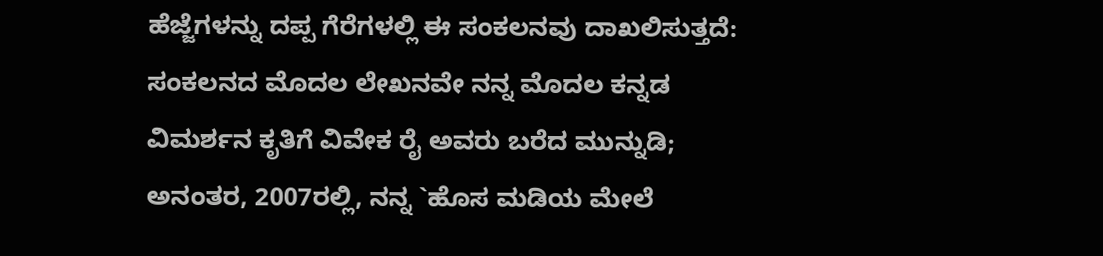ಹೆಜ್ಜೆಗಳನ್ನು ದಪ್ಪ ಗೆರೆಗಳಲ್ಲಿ ಈ ಸಂಕಲನವು ದಾಖಲಿಸುತ್ತದೆ: ಸಂಕಲನದ ಮೊದಲ ಲೇಖನವೇ ನನ್ನ ಮೊದಲ ಕನ್ನಡ ವಿಮರ್ಶನ ಕೃತಿಗೆ ವಿವೇಕ ರೈ ಅವರು ಬರೆದ ಮುನ್ನುಡಿ; ಅನಂತರ, 2007ರಲ್ಲಿ, ನನ್ನ `ಹೊಸ ಮಡಿಯ ಮೇಲೆ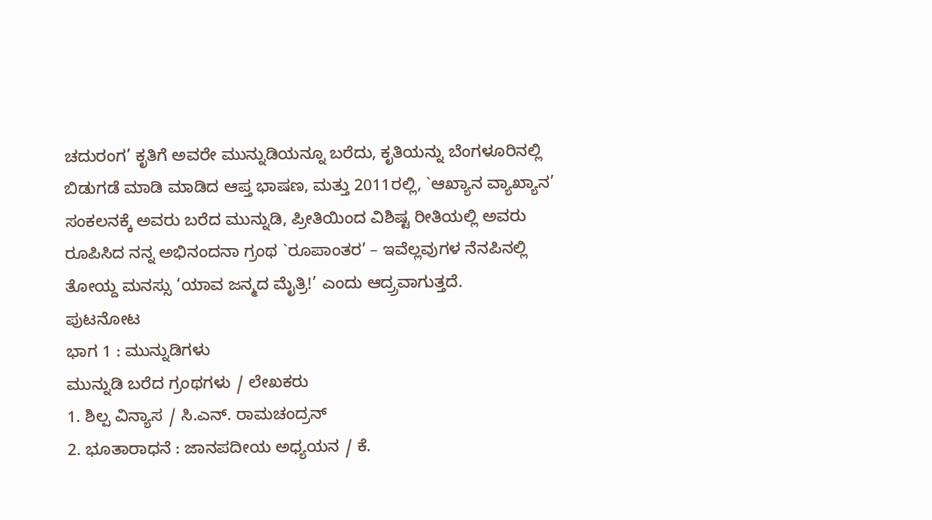ಚದುರಂಗ’ ಕೃತಿಗೆ ಅವರೇ ಮುನ್ನುಡಿಯನ್ನೂ ಬರೆದು, ಕೃತಿಯನ್ನು ಬೆಂಗಳೂರಿನಲ್ಲಿ ಬಿಡುಗಡೆ ಮಾಡಿ ಮಾಡಿದ ಆಪ್ತ ಭಾಷಣ, ಮತ್ತು 2011ರಲ್ಲಿ, `ಆಖ್ಯಾನ ವ್ಯಾಖ್ಯಾನ’ ಸಂಕಲನಕ್ಕೆ ಅವರು ಬರೆದ ಮುನ್ನುಡಿ, ಪ್ರೀತಿಯಿಂದ ವಿಶಿಷ್ಟ ರೀತಿಯಲ್ಲಿ ಅವರು ರೂಪಿಸಿದ ನನ್ನ ಅಭಿನಂದನಾ ಗ್ರಂಥ `ರೂಪಾಂತರ’ – ಇವೆಲ್ಲವುಗಳ ನೆನಪಿನಲ್ಲಿ ತೋಯ್ದ ಮನಸ್ಸು ‘ಯಾವ ಜನ್ಮದ ಮೈತ್ರಿ!’ ಎಂದು ಆದ್ರ್ರವಾಗುತ್ತದೆ.
ಪುಟನೋಟ
ಭಾಗ 1 : ಮುನ್ನುಡಿಗಳು
ಮುನ್ನುಡಿ ಬರೆದ ಗ್ರಂಥಗಳು / ಲೇಖಕರು
1. ಶಿಲ್ಪ ವಿನ್ಯಾಸ / ಸಿ.ಎನ್. ರಾಮಚಂದ್ರನ್
2. ಭೂತಾರಾಧನೆ : ಜಾನಪದೀಯ ಅಧ್ಯಯನ / ಕೆ.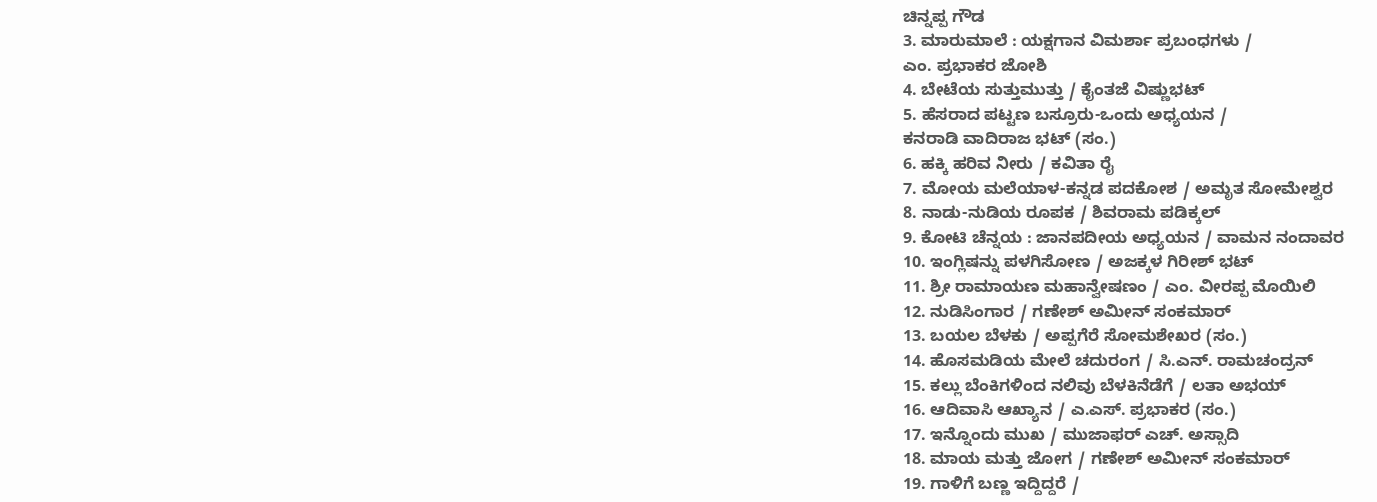ಚಿನ್ನಪ್ಪ ಗೌಡ
3. ಮಾರುಮಾಲೆ : ಯಕ್ಷಗಾನ ವಿಮರ್ಶಾ ಪ್ರಬಂಧಗಳು /
ಎಂ. ಪ್ರಭಾಕರ ಜೋಶಿ
4. ಬೇಟೆಯ ಸುತ್ತುಮುತ್ತು / ಕೈಂತಜೆ ವಿಷ್ಣುಭಟ್
5. ಹೆಸರಾದ ಪಟ್ಟಣ ಬಸ್ರೂರು-ಒಂದು ಅಧ್ಯಯನ /
ಕನರಾಡಿ ವಾದಿರಾಜ ಭಟ್ (ಸಂ.)
6. ಹಕ್ಕಿ ಹರಿವ ನೀರು / ಕವಿತಾ ರೈ
7. ಮೋಯ ಮಲೆಯಾಳ-ಕನ್ನಡ ಪದಕೋಶ / ಅಮೃತ ಸೋಮೇಶ್ವರ
8. ನಾಡು-ನುಡಿಯ ರೂಪಕ / ಶಿವರಾಮ ಪಡಿಕ್ಕಲ್
9. ಕೋಟಿ ಚೆನ್ನಯ : ಜಾನಪದೀಯ ಅಧ್ಯಯನ / ವಾಮನ ನಂದಾವರ
10. ಇಂಗ್ಲಿಷನ್ನು ಪಳಗಿಸೋಣ / ಅಜಕ್ಕಳ ಗಿರೀಶ್ ಭಟ್
11. ಶ್ರೀ ರಾಮಾಯಣ ಮಹಾನ್ವೇಷಣಂ / ಎಂ. ವೀರಪ್ಪ ಮೊಯಿಲಿ
12. ನುಡಿಸಿಂಗಾರ / ಗಣೇಶ್ ಅಮೀನ್ ಸಂಕಮಾರ್
13. ಬಯಲ ಬೆಳಕು / ಅಪ್ಪಗೆರೆ ಸೋಮಶೇಖರ (ಸಂ.)
14. ಹೊಸಮಡಿಯ ಮೇಲೆ ಚದುರಂಗ / ಸಿ.ಎನ್. ರಾಮಚಂದ್ರನ್
15. ಕಲ್ಲು ಬೆಂಕಿಗಳಿಂದ ನಲಿವು ಬೆಳಕಿನೆಡೆಗೆ / ಲತಾ ಅಭಯ್
16. ಆದಿವಾಸಿ ಆಖ್ಯಾನ / ಎ.ಎಸ್. ಪ್ರಭಾಕರ (ಸಂ.)
17. ಇನ್ನೊಂದು ಮುಖ / ಮುಜಾಫರ್ ಎಚ್. ಅಸ್ಸಾದಿ
18. ಮಾಯ ಮತ್ತು ಜೋಗ / ಗಣೇಶ್ ಅಮೀನ್ ಸಂಕಮಾರ್
19. ಗಾಳಿಗೆ ಬಣ್ಣ ಇದ್ದಿದ್ದರೆ /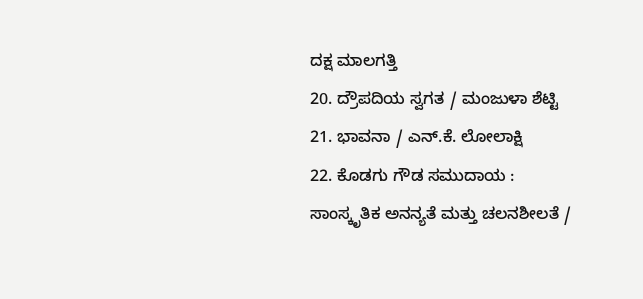ದಕ್ಷ ಮಾಲಗತ್ತಿ
20. ದ್ರೌಪದಿಯ ಸ್ವಗತ / ಮಂಜುಳಾ ಶೆಟ್ಟಿ
21. ಭಾವನಾ / ಎನ್.ಕೆ. ಲೋಲಾಕ್ಷಿ
22. ಕೊಡಗು ಗೌಡ ಸಮುದಾಯ :
ಸಾಂಸ್ಕೃತಿಕ ಅನನ್ಯತೆ ಮತ್ತು ಚಲನಶೀಲತೆ /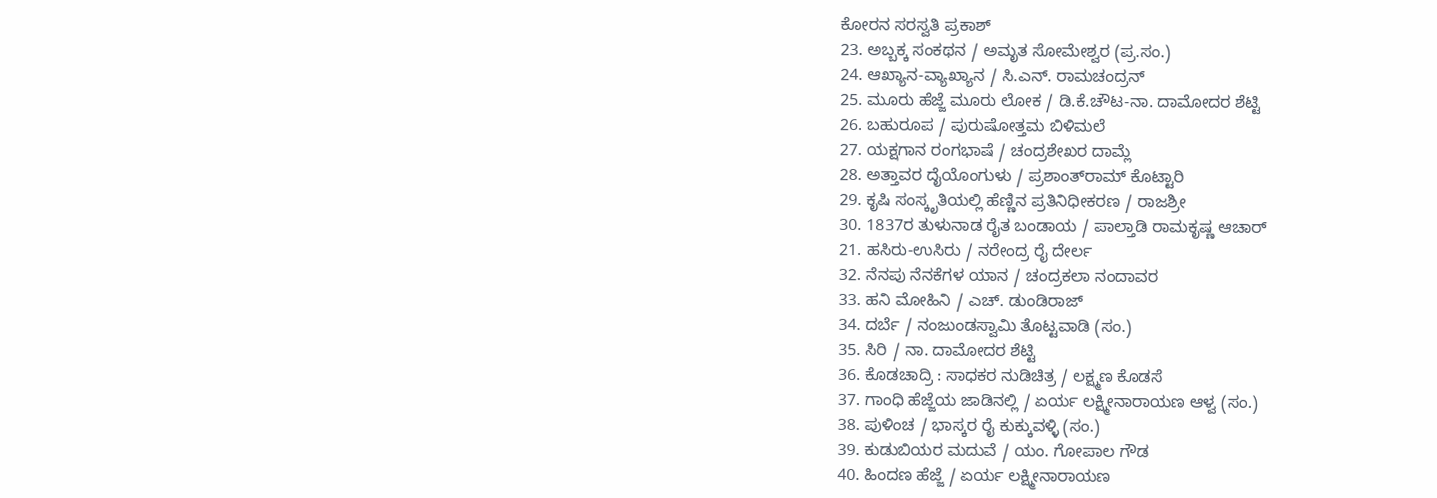ಕೋರನ ಸರಸ್ವತಿ ಪ್ರಕಾಶ್
23. ಅಬ್ಬಕ್ಕ ಸಂಕಥನ / ಅಮೃತ ಸೋಮೇಶ್ವರ (ಪ್ರ.ಸಂ.)
24. ಆಖ್ಯಾನ-ವ್ಯಾಖ್ಯಾನ / ಸಿ.ಎನ್. ರಾಮಚಂದ್ರನ್
25. ಮೂರು ಹೆಜ್ಜೆ ಮೂರು ಲೋಕ / ಡಿ.ಕೆ.ಚೌಟ-ನಾ. ದಾಮೋದರ ಶೆಟ್ಟಿ
26. ಬಹುರೂಪ / ಪುರುಷೋತ್ತಮ ಬಿಳಿಮಲೆ
27. ಯಕ್ಷಗಾನ ರಂಗಭಾಷೆ / ಚಂದ್ರಶೇಖರ ದಾಮ್ಲೆ
28. ಅತ್ತಾವರ ದೈಯೊಂಗುಳು / ಪ್ರಶಾಂತ್‍ರಾಮ್ ಕೊಟ್ಟಾರಿ
29. ಕೃಷಿ ಸಂಸ್ಕೃತಿಯಲ್ಲಿ ಹೆಣ್ಣಿನ ಪ್ರತಿನಿಧೀಕರಣ / ರಾಜಶ್ರೀ
30. 1837ರ ತುಳುನಾಡ ರೈತ ಬಂಡಾಯ / ಪಾಲ್ತಾಡಿ ರಾಮಕೃಷ್ಣ ಆಚಾರ್
21. ಹಸಿರು-ಉಸಿರು / ನರೇಂದ್ರ ರೈ ದೇರ್ಲ
32. ನೆನಪು ನೆನಕೆಗಳ ಯಾನ / ಚಂದ್ರಕಲಾ ನಂದಾವರ
33. ಹನಿ ಮೋಹಿನಿ / ಎಚ್. ಡುಂಡಿರಾಜ್
34. ದರ್ಬೆ / ನಂಜುಂಡಸ್ವಾಮಿ ತೊಟ್ಟವಾಡಿ (ಸಂ.)
35. ಸಿರಿ / ನಾ. ದಾಮೋದರ ಶೆಟ್ಟಿ
36. ಕೊಡಚಾದ್ರಿ : ಸಾಧಕರ ನುಡಿಚಿತ್ರ / ಲಕ್ಷ್ಮಣ ಕೊಡಸೆ
37. ಗಾಂಧಿ ಹೆಜ್ಜೆಯ ಜಾಡಿನಲ್ಲಿ / ಏರ್ಯ ಲಕ್ಷ್ಮೀನಾರಾಯಣ ಆಳ್ವ (ಸಂ.)
38. ಪುಳಿಂಚ / ಭಾಸ್ಕರ ರೈ ಕುಕ್ಕುವಳ್ಳಿ (ಸಂ.)
39. ಕುಡುಬಿಯರ ಮದುವೆ / ಯಂ. ಗೋಪಾಲ ಗೌಡ
40. ಹಿಂದಣ ಹೆಜ್ಜೆ / ಏರ್ಯ ಲಕ್ಷ್ಮೀನಾರಾಯಣ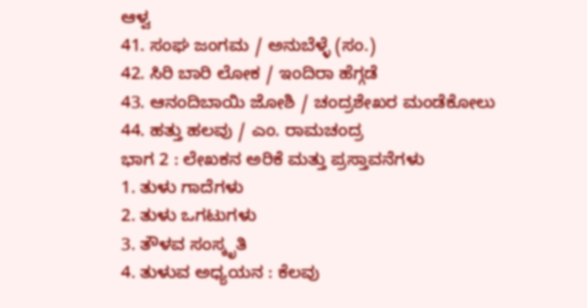ಆಳ್ವ
41. ಸಂಘ ಜಂಗಮ / ಅನುಬೆಳ್ಳೆ (ಸಂ.)
42. ಸಿರಿ ಬಾರಿ ಲೋಕ / ಇಂದಿರಾ ಹೆಗ್ಗಡೆ
43. ಆನಂದಿಬಾಯಿ ಜೋಶಿ / ಚಂದ್ರಶೇಖರ ಮಂಡೆಕೋಲು
44. ಹತ್ತು ಹಲವು / ಎಂ. ರಾಮಚಂದ್ರ
ಭಾಗ 2 : ಲೇಖಕನ ಅರಿಕೆ ಮತ್ತು ಪ್ರಸ್ತಾವನೆಗಳು
1. ತುಳು ಗಾದೆಗಳು
2. ತುಳು ಒಗಟುಗಳು
3. ತೌಳವ ಸಂಸ್ಕೃತಿ
4. ತುಳುವ ಅಧ್ಯಯನ : ಕೆಲವು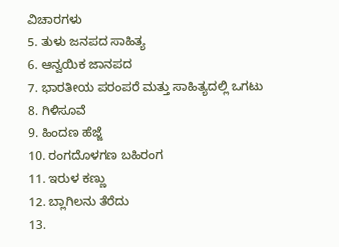ವಿಚಾರಗಳು
5. ತುಳು ಜನಪದ ಸಾಹಿತ್ಯ
6. ಆನ್ವಯಿಕ ಜಾನಪದ
7. ಭಾರತೀಯ ಪರಂಪರೆ ಮತ್ತು ಸಾಹಿತ್ಯದಲ್ಲಿ ಒಗಟು
8. ಗಿಳಿಸೂವೆ
9. ಹಿಂದಣ ಹೆಜ್ಜೆ
10. ರಂಗದೊಳಗಣ ಬಹಿರಂಗ
11. ಇರುಳ ಕಣ್ಣು
12. ಬ್ಲಾಗಿಲನು ತೆರೆದು
13.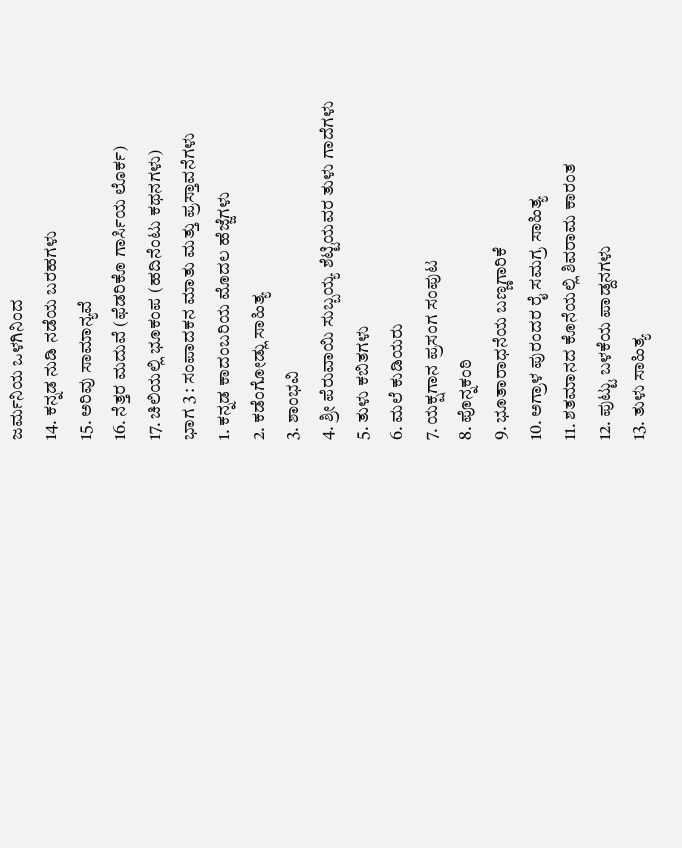ಜರ್ಮನಿಯ ಒಳಗಿನಿಂದ
14. ಕನ್ನಡ ನುಡಿ ನಡೆಯ ಬರಹಗಳು
15. ಅರಿವು ಸಾಮಾನ್ಯವೆ
16. ನೆತ್ತರ ಮದುವೆ (ಫೆಡರಿಕೊ ಗಾರ್ಸಿಯ ಲೊರ್ಕ)
17. ಚಿಲಿಯಲ್ಲಿ ಭೂಕಂಪ (ಹದಿನೆಂಟು ಕಥನಗಳು)
ಭಾಗ 3 : ಸಂಪಾದಕನ ಮಾತು ಮತ್ತು ಪ್ರಸ್ತಾವನೆಗಳು
1. ಕನ್ನಡ ಕಾದಂಬರಿಯ ಮೊದಲ ಹೆಜ್ಜೆಗಳು
2. ಕಡೆಂಗೋಡ್ಲು ಸಾಹಿತ್ಯ
3. ಶಾಂಭವಿ
4. ಶ್ರೀ ಪೆರುವಾಯಿ ಸುಬ್ಬಯ್ಯ ಶೆಟ್ಟಿಯವರ ತುಳು ಗಾದೆಗಳು
5. ತುಳು ಕಬಿತಗಳು
6. ಮಲೆ ಕುಡಿಯರು
7. ಯಕ್ಷಗಾನ ಪ್ರಸಂಗ ಸಂಪುಟ
8. ಪೊನ್ನಕಂಠಿ
9. ಭೂತಾರಾಧನೆಯ ಬಣ್ಣಗಾರಿಕೆ
10. ಅಗ್ರಾಳ ಪುರಂದರ ರೈ ಸಮಗ್ರ ಸಾಹಿತ್ಯ
11. ಶತಮಾನದ ಕೊನೆಯಲ್ಲಿ ಶಿವರಾಮ ಕಾರಂತ
12. ಪುಟ್ಟು ಬಳಕೆಯ ಪಾಡ್ದನಗಳು
13. ತುಳು ಸಾಹಿತ್ಯ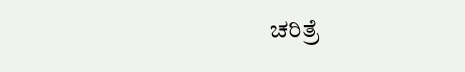ಚರಿತ್ರೆ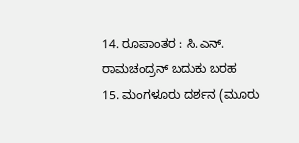14. ರೂಪಾಂತರ : ಸಿ.ಎನ್. ರಾಮಚಂದ್ರನ್ ಬದುಕು ಬರಹ
15. ಮಂಗಳೂರು ದರ್ಶನ (ಮೂರು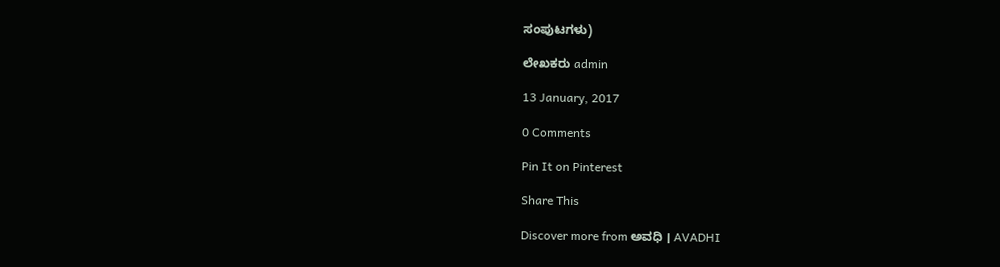ಸಂಪುಟಗಳು)

ಲೇಖಕರು admin

13 January, 2017

0 Comments

Pin It on Pinterest

Share This

Discover more from ಅವಧಿ । AVADHI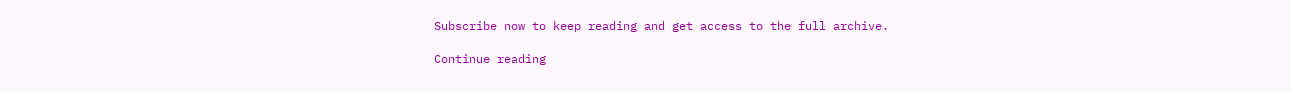Subscribe now to keep reading and get access to the full archive.

Continue reading